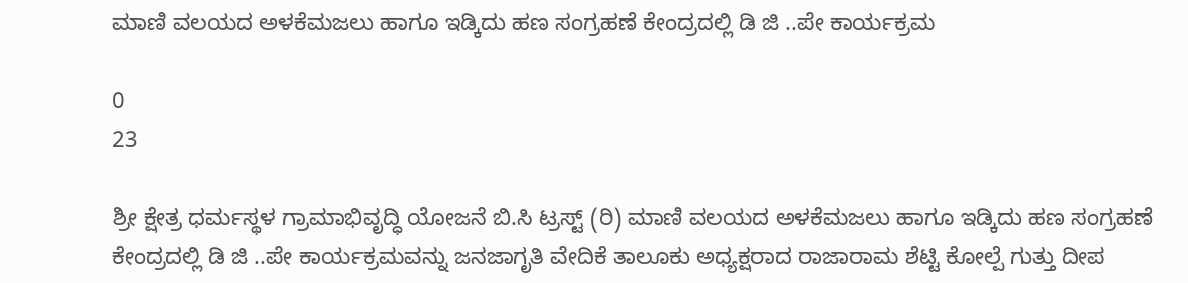ಮಾಣಿ ವಲಯದ ಅಳಕೆಮಜಲು ಹಾಗೂ ಇಡ್ಕಿದು ಹಣ ಸಂಗ್ರಹಣೆ ಕೇಂದ್ರದಲ್ಲಿ ಡಿ ಜಿ ..ಪೇ ಕಾರ್ಯಕ್ರಮ

0
23

ಶ್ರೀ ಕ್ಷೇತ್ರ ಧರ್ಮಸ್ಥಳ ಗ್ರಾಮಾಭಿವೃದ್ಧಿ ಯೋಜನೆ ಬಿ.ಸಿ ಟ್ರಸ್ಟ್ (ರಿ) ಮಾಣಿ ವಲಯದ ಅಳಕೆಮಜಲು ಹಾಗೂ ಇಡ್ಕಿದು ಹಣ ಸಂಗ್ರಹಣೆ ಕೇಂದ್ರದಲ್ಲಿ ಡಿ ಜಿ ..ಪೇ ಕಾರ್ಯಕ್ರಮವನ್ನು ಜನಜಾಗೃತಿ ವೇದಿಕೆ ತಾಲೂಕು ಅಧ್ಯಕ್ಷರಾದ ರಾಜಾರಾಮ ಶೆಟ್ಟಿ ಕೋಲ್ಪೆ ಗುತ್ತು ದೀಪ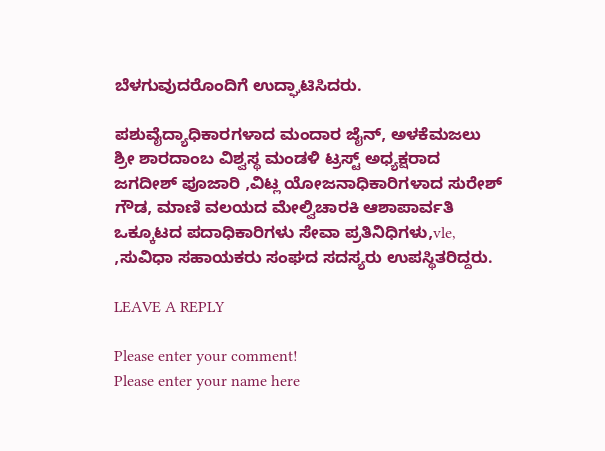ಬೆಳಗುವುದರೊಂದಿಗೆ ಉದ್ಘಾಟಿಸಿದರು.

ಪಶುವೈದ್ಯಾಧಿಕಾರಗಳಾದ ಮಂದಾರ ಜೈನ್, ಅಳಕೆಮಜಲು ಶ್ರೀ ಶಾರದಾಂಬ ವಿಶ್ವಸ್ಥ ಮಂಡಳಿ ಟ್ರಸ್ಟ್ ಅಧ್ಯಕ್ಷರಾದ ಜಗದೀಶ್ ಪೂಜಾರಿ ,ವಿಟ್ಲ ಯೋಜನಾಧಿಕಾರಿಗಳಾದ ಸುರೇಶ್ ಗೌಡ, ಮಾಣಿ ವಲಯದ ಮೇಲ್ವಿಚಾರಕಿ ಆಶಾಪಾರ್ವತಿ ಒಕ್ಕೂಟದ ಪದಾಧಿಕಾರಿಗಳು ಸೇವಾ ಪ್ರತಿನಿಧಿಗಳು,vle, ,ಸುವಿಧಾ ಸಹಾಯಕರು ಸಂಘದ ಸದಸ್ಯರು ಉಪಸ್ಥಿತರಿದ್ದರು.

LEAVE A REPLY

Please enter your comment!
Please enter your name here